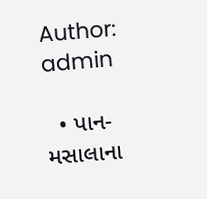Author: admin

  • પાન-મસાલાના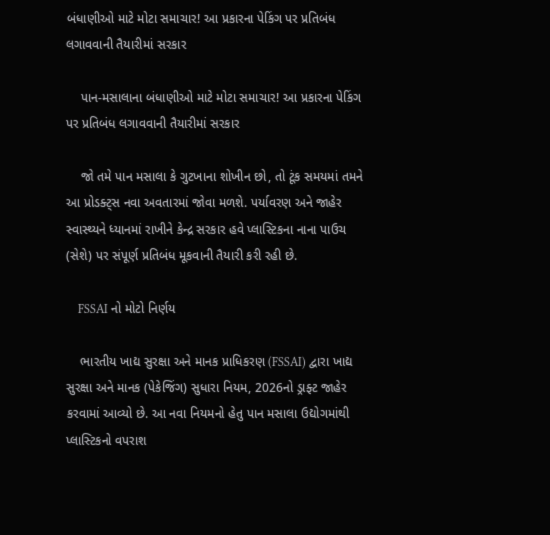બંધાણીઓ માટે મોટા સમાચાર! આ પ્રકારના પેકિંગ પર પ્રતિબંધ લગાવવાની તૈયારીમાં સરકાર

    પાન-મસાલાના બંધાણીઓ માટે મોટા સમાચાર! આ પ્રકારના પેકિંગ પર પ્રતિબંધ લગાવવાની તૈયારીમાં સરકાર

    જો તમે પાન મસાલા કે ગુટખાના શોખીન છો, તો ટૂંક સમયમાં તમને આ પ્રોડક્ટ્સ નવા અવતારમાં જોવા મળશે. પર્યાવરણ અને જાહેર સ્વાસ્થ્યને ધ્યાનમાં રાખીને કેન્દ્ર સરકાર હવે પ્લાસ્ટિકના નાના પાઉચ (સેશે) પર સંપૂર્ણ પ્રતિબંધ મૂકવાની તૈયારી કરી રહી છે.

    FSSAI નો મોટો નિર્ણય

    ભારતીય ખાદ્ય સુરક્ષા અને માનક પ્રાધિકરણ (FSSAI) દ્વારા ખાદ્ય સુરક્ષા અને માનક (પેકેજિંગ) સુધારા નિયમ, 2026નો ડ્રાફ્ટ જાહેર કરવામાં આવ્યો છે. આ નવા નિયમનો હેતુ પાન મસાલા ઉદ્યોગમાંથી પ્લાસ્ટિકનો વપરાશ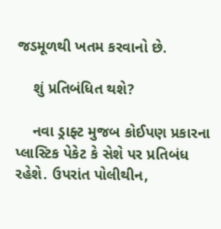જડમૂળથી ખતમ કરવાનો છે.

    શું પ્રતિબંધિત થશે?

    નવા ડ્રાફ્ટ મુજબ કોઈપણ પ્રકારના પ્લાસ્ટિક પેકેટ કે સેશે પર પ્રતિબંધ રહેશે. ઉપરાંત પોલીથીન,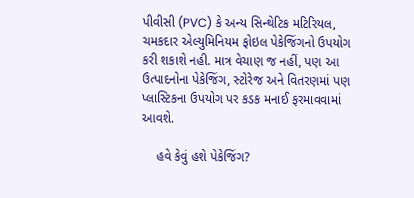પીવીસી (PVC) કે અન્ય સિન્થેટિક મટિરિયલ, ચમકદાર એલ્યુમિનિયમ ફોઇલ પેકેજિંગનો ઉપયોગ કરી શકાશે નહી. માત્ર વેચાણ જ નહીં, પણ આ ઉત્પાદનોના પેકેજિંગ, સ્ટોરેજ અને વિતરણમાં પણ પ્લાસ્ટિકના ઉપયોગ પર કડક મનાઈ ફરમાવવામાં આવશે.

    હવે કેવું હશે પેકેજિંગ?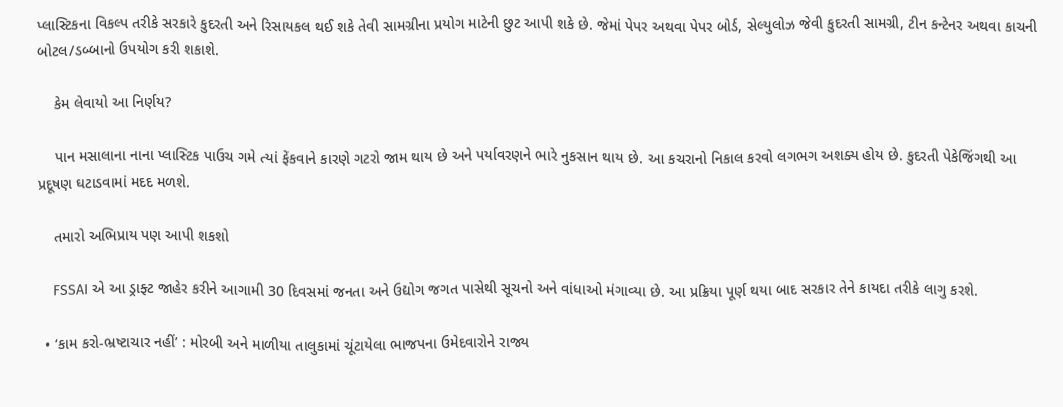પ્લાસ્ટિકના વિકલ્પ તરીકે સરકારે કુદરતી અને રિસાયકલ થઈ શકે તેવી સામગ્રીના પ્રયોગ માટેની છુટ આપી શકે છે. જેમાં પેપર અથવા પેપર બોર્ડ, સેલ્યુલોઝ જેવી કુદરતી સામગ્રી, ટીન કન્ટેનર અથવા કાચની બોટલ/ડબ્બાનો ઉપયોગ કરી શકાશે.

    કેમ લેવાયો આ નિર્ણય?

    પાન મસાલાના નાના પ્લાસ્ટિક પાઉચ ગમે ત્યાં ફેંકવાને કારણે ગટરો જામ થાય છે અને પર્યાવરણને ભારે નુકસાન થાય છે. આ કચરાનો નિકાલ કરવો લગભગ અશક્ય હોય છે. કુદરતી પેકેજિંગથી આ પ્રદૂષણ ઘટાડવામાં મદદ મળશે.

    તમારો અભિપ્રાય પણ આપી શકશો

    FSSAI એ આ ડ્રાફ્ટ જાહેર કરીને આગામી 30 દિવસમાં જનતા અને ઉદ્યોગ જગત પાસેથી સૂચનો અને વાંધાઓ મંગાવ્યા છે. આ પ્રક્રિયા પૂર્ણ થયા બાદ સરકાર તેને કાયદા તરીકે લાગુ કરશે.

  • ‘કામ કરો-ભ્રષ્ટાચાર નહીં’ : મોરબી અને માળીયા તાલુકામાં ચૂંટાયેલા ભાજપના ઉમેદવારોને રાજ્ય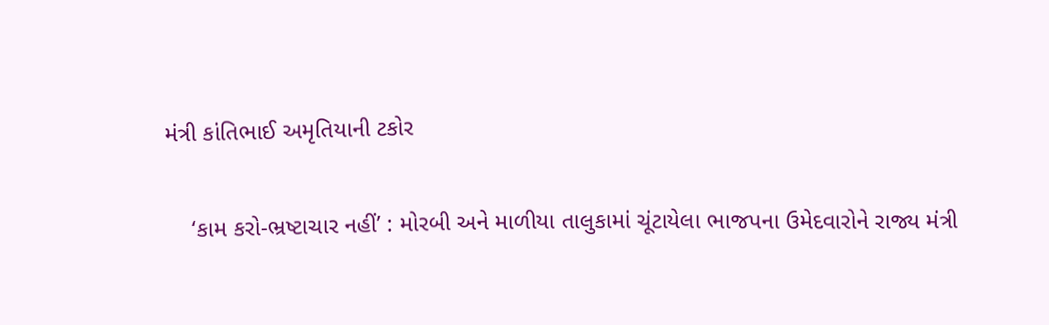મંત્રી કાંતિભાઈ અમૃતિયાની ટકોર

    ‘કામ કરો-ભ્રષ્ટાચાર નહીં’ : મોરબી અને માળીયા તાલુકામાં ચૂંટાયેલા ભાજપના ઉમેદવારોને રાજ્ય મંત્રી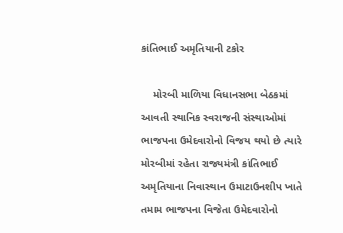કાંતિભાઈ અમૃતિયાની ટકોર

    મોરબી માળિયા વિધાનસભા બેઠકમાં આવતી સ્થાનિક સ્વરાજની સંસ્થાઓમાં ભાજપના ઉમેદવારોનો વિજય થયો છે ત્યારે મોરબીમાં રહેતા રાજ્યમંત્રી કાંતિભાઈ અમૃતિયાના નિવાસ્થાન ઉમાટાઉનશીપ ખાતે તમામ ભાજપના વિજેતા ઉમેદવારોનો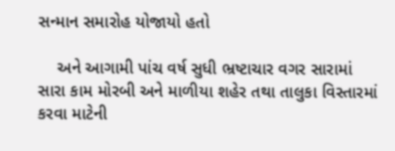સન્માન સમારોહ યોજાયો હતો

    અને આગામી પાંચ વર્ષ સુધી ભ્રષ્ટાચાર વગર સારામાં સારા કામ મોરબી અને માળીયા શહેર તથા તાલુકા વિસ્તારમાં કરવા માટેની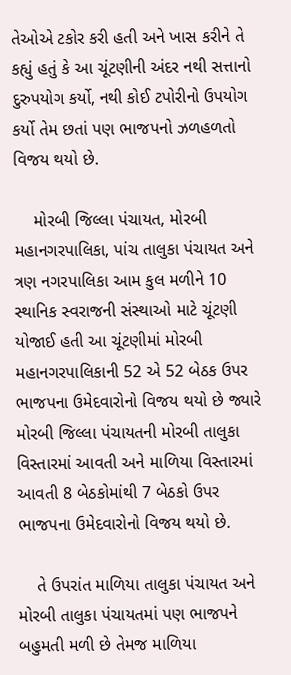તેઓએ ટકોર કરી હતી અને ખાસ કરીને તે કહ્યું હતું કે આ ચૂંટણીની અંદર નથી સત્તાનો દુરુપયોગ કર્યો, નથી કોઈ ટપોરીનો ઉપયોગ કર્યો તેમ છતાં પણ ભાજપનો ઝળહળતો વિજય થયો છે.

    મોરબી જિલ્લા પંચાયત, મોરબી મહાનગરપાલિકા, પાંચ તાલુકા પંચાયત અને ત્રણ નગરપાલિકા આમ કુલ મળીને 10 સ્થાનિક સ્વરાજની સંસ્થાઓ માટે ચૂંટણી યોજાઈ હતી આ ચૂંટણીમાં મોરબી મહાનગરપાલિકાની 52 એ 52 બેઠક ઉપર ભાજપના ઉમેદવારોનો વિજય થયો છે જ્યારે મોરબી જિલ્લા પંચાયતની મોરબી તાલુકા વિસ્તારમાં આવતી અને માળિયા વિસ્તારમાં આવતી 8 બેઠકોમાંથી 7 બેઠકો ઉપર ભાજપના ઉમેદવારોનો વિજય થયો છે.

    તે ઉપરાંત માળિયા તાલુકા પંચાયત અને મોરબી તાલુકા પંચાયતમાં પણ ભાજપને બહુમતી મળી છે તેમજ માળિયા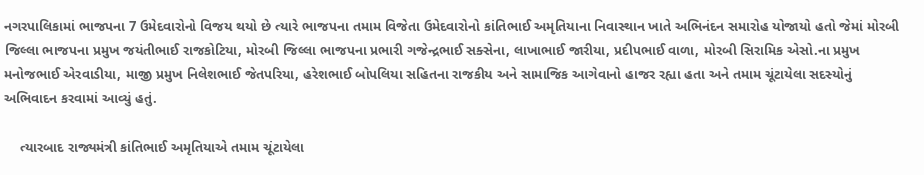નગરપાલિકામાં ભાજપના 7 ઉમેદવારોનો વિજય થયો છે ત્યારે ભાજપના તમામ વિજેતા ઉમેદવારોનો કાંતિભાઈ અમૃતિયાના નિવાસ્થાન ખાતે અભિનંદન સમારોહ યોજાયો હતો જેમાં મોરબી જિલ્લા ભાજપના પ્રમુખ જયંતીભાઈ રાજકોટિયા, મોરબી જિલ્લા ભાજપના પ્રભારી ગજેન્દ્રભાઈ સક્સેના, લાખાભાઈ જારીયા, પ્રદીપભાઈ વાળા, મોરબી સિરામિક એસો.ના પ્રમુખ મનોજભાઈ એરવાડીયા, માજી પ્રમુખ નિલેશભાઈ જેતપરિયા, હરેશભાઈ બોપલિયા સહિતના રાજકીય અને સામાજિક આગેવાનો હાજર રહ્યા હતા અને તમામ ચૂંટાયેલા સદસ્યોનું અભિવાદન કરવામાં આવ્યું હતું.

    ત્યારબાદ રાજ્યમંત્રી કાંતિભાઈ અમૃતિયાએ તમામ ચૂંટાયેલા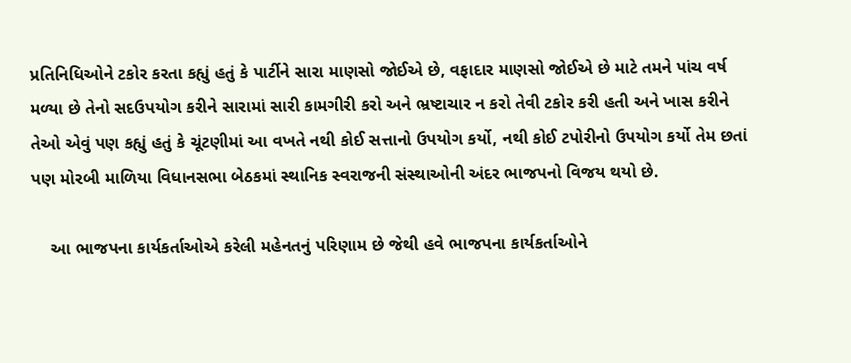પ્રતિનિધિઓને ટકોર કરતા કહ્યું હતું કે પાર્ટીને સારા માણસો જોઈએ છે, વફાદાર માણસો જોઈએ છે માટે તમને પાંચ વર્ષ મળ્યા છે તેનો સદઉપયોગ કરીને સારામાં સારી કામગીરી કરો અને ભ્રષ્ટાચાર ન કરો તેવી ટકોર કરી હતી અને ખાસ કરીને તેઓ એવું પણ કહ્યું હતું કે ચૂંટણીમાં આ વખતે નથી કોઈ સત્તાનો ઉપયોગ કર્યો, નથી કોઈ ટપોરીનો ઉપયોગ કર્યો તેમ છતાં પણ મોરબી માળિયા વિધાનસભા બેઠકમાં સ્થાનિક સ્વરાજની સંસ્થાઓની અંદર ભાજપનો વિજય થયો છે.

    આ ભાજપના કાર્યકર્તાઓએ કરેલી મહેનતનું પરિણામ છે જેથી હવે ભાજપના કાર્યકર્તાઓને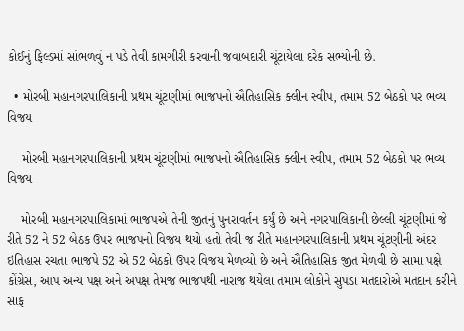કોઈનું ફિલ્ડમાં સાંભળવું ન પડે તેવી કામગીરી કરવાની જવાબદારી ચૂંટાયેલા દરેક સભ્યોની છે.

  • મોરબી મહાનગરપાલિકાની પ્રથમ ચૂંટણીમાં ભાજપનો ઐતિહાસિક ક્લીન સ્વીપ, તમામ 52 બેઠકો પર ભવ્ય વિજય

    મોરબી મહાનગરપાલિકાની પ્રથમ ચૂંટણીમાં ભાજપનો ઐતિહાસિક ક્લીન સ્વીપ, તમામ 52 બેઠકો પર ભવ્ય વિજય

    મોરબી મહાનગરપાલિકામાં ભાજપએ તેની જીતનું પુનરાવર્તન કર્યું છે અને નગરપાલિકાની છેલ્લી ચૂંટણીમાં જે રીતે 52 ને 52 બેઠક ઉપર ભાજપનો વિજય થયો હતો તેવી જ રીતે મહાનગરપાલિકાની પ્રથમ ચૂંટણીની અંદર ઇતિહાસ રચતા ભાજપે 52 એ 52 બેઠકો ઉપર વિજય મેળવ્યો છે અને ઐતિહાસિક જીત મેળવી છે સામા પક્ષે કોંગ્રેસ, આપ અન્ય પક્ષ અને અપક્ષ તેમજ ભાજપથી નારાજ થયેલા તમામ લોકોને સુપડા મતદારોએ મતદાન કરીને સાફ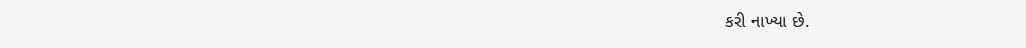કરી નાખ્યા છે.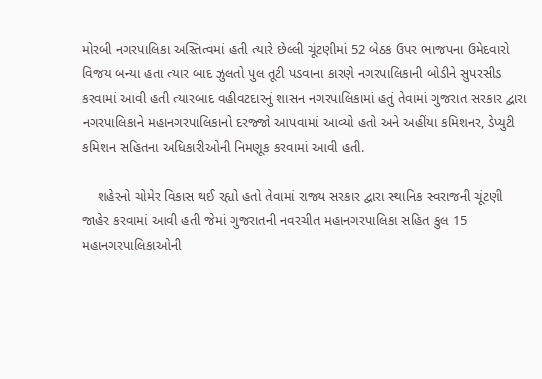મોરબી નગરપાલિકા અસ્તિત્વમાં હતી ત્યારે છેલ્લી ચૂંટણીમાં 52 બેઠક ઉપર ભાજપના ઉમેદવારો વિજય બન્યા હતા ત્યાર બાદ ઝુલતો પુલ તૂટી પડવાના કારણે નગરપાલિકાની બોડીને સુપરસીડ કરવામાં આવી હતી ત્યારબાદ વહીવટદારનું શાસન નગરપાલિકામાં હતું તેવામાં ગુજરાત સરકાર દ્વારા નગરપાલિકાને મહાનગરપાલિકાનો દરજ્જો આપવામાં આવ્યો હતો અને અહીંયા કમિશનર, ડેપ્યુટી કમિશન સહિતના અધિકારીઓની નિમણૂક કરવામાં આવી હતી.

    શહેરનો ચોમેર વિકાસ થઈ રહ્યો હતો તેવામાં રાજ્ય સરકાર દ્વારા સ્થાનિક સ્વરાજની ચૂંટણી જાહેર કરવામાં આવી હતી જેમાં ગુજરાતની નવરચીત મહાનગરપાલિકા સહિત કુલ 15 મહાનગરપાલિકાઓની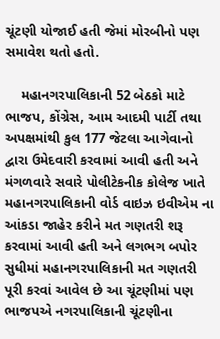ચૂંટણી યોજાઈ હતી જેમાં મોરબીનો પણ સમાવેશ થતો હતો.

    મહાનગરપાલિકાની 52 બેઠકો માટે ભાજપ, કોંગ્રેસ, આમ આદમી પાર્ટી તથા અપક્ષમાંથી કુલ 177 જેટલા આગેવાનો દ્વારા ઉમેદવારી કરવામાં આવી હતી અને મંગળવારે સવારે પોલીટેકનીક કોલેજ ખાતે મહાનગરપાલિકાની વોર્ડ વાઇઝ ઇવીએમ ના આંકડા જાહેર કરીને મત ગણતરી શરૂ કરવામાં આવી હતી અને લગભગ બપોર સુધીમાં મહાનગરપાલિકાની મત ગણતરી પૂરી કરવાં આવેલ છે આ ચૂંટણીમાં પણ ભાજપએ નગરપાલિકાની ચૂંટણીના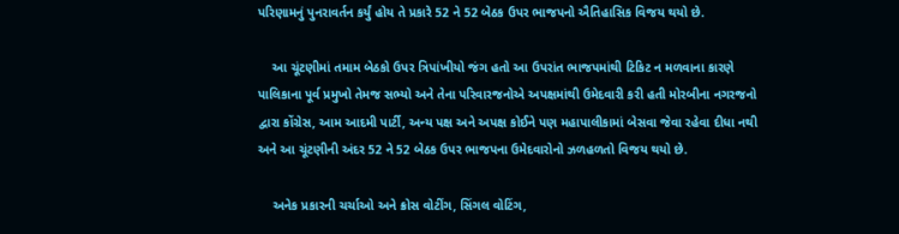પરિણામનું પુનરાવર્તન કર્યું હોય તે પ્રકારે 52 ને 52 બેઠક ઉપર ભાજપનો ઐતિહાસિક વિજય થયો છે.

    આ ચૂંટણીમાં તમામ બેઠકો ઉપર ત્રિપાંખીયો જંગ હતો આ ઉપરાંત ભાજપમાંથી ટિકિટ ન મળવાના કારણે પાલિકાના પૂર્વ પ્રમુખો તેમજ સભ્યો અને તેના પરિવારજનોએ અપક્ષમાંથી ઉમેદવારી કરી હતી મોરબીના નગરજનો દ્વારા કોંગ્રેસ, આમ આદમી પાર્ટી, અન્ય પક્ષ અને અપક્ષ કોઈને પણ મહાપાલીકામાં બેસવા જેવા રહેવા દીધા નથી અને આ ચૂંટણીની અંદર 52 ને 52 બેઠક ઉપર ભાજપના ઉમેદવારોનો ઝળહળતો વિજય થયો છે.

    અનેક પ્રકારની ચર્ચાઓ અને ક્રોસ વોટીંગ, સિંગલ વોટિંગ,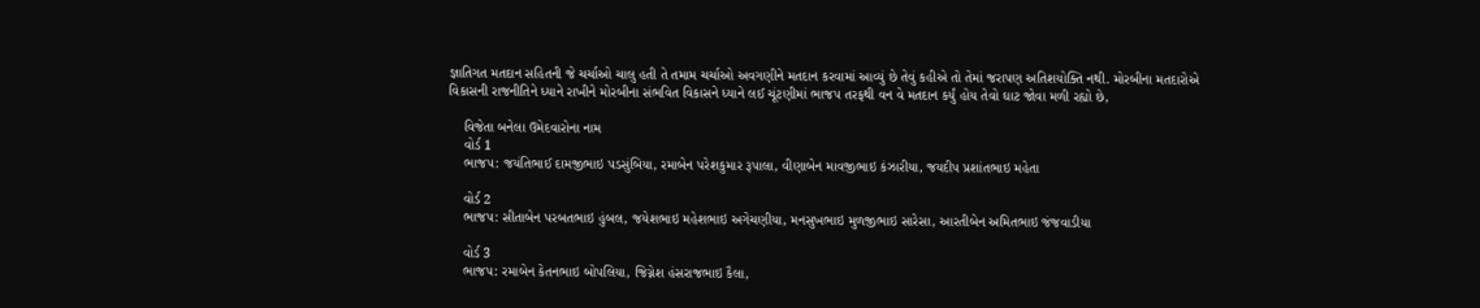જ્ઞાતિગત મતદાન સહિતની જે ચર્ચાઓ ચાલુ હતી તે તમામ ચર્ચાઓ અવગણીને મતદાન કરવામાં આવ્યું છે તેવું કહીએ તો તેમાં જરાપણ અતિશયોક્તિ નથી. મોરબીના મતદારોએ વિકાસની રાજનીતિને ધ્યાને રાખીને મોરબીના સંભવિત વિકાસને ધ્યાને લઈ ચૂંટણીમાં ભાજપ તરફથી વન વે મતદાન કર્યું હોય તેવો ઘાટ જોવા મળી રહ્યો છે,

    વિજેતા બનેલા ઉમેદવારોના નામ
    વોર્ડ 1
    ભાજપ: જયંતિભાઈ દામજીભાઇ પડસુંબિયા, રમાબેન પરેશકુમાર રૂપાલા, વીણાબેન માવજીભાઇ કંઝારીયા, જયદીપ પ્રશાંતભાઇ મહેતા

    વોર્ડ 2
    ભાજપ: સીતાબેન પરબતભાઇ હુંબલ, જયેશભાઇ મહેશભાઇ અગેચણીયા, મનસુખભાઇ મુળજીભાઇ સારેસા, આરતીબેન અમિતભાઇ જંજવાડીયા

    વોર્ડ 3
    ભાજપ: રમાબેન કેતનભાઇ બોપલિયા, જિગ્નેશ હંસરાજભાઇ કૈલા,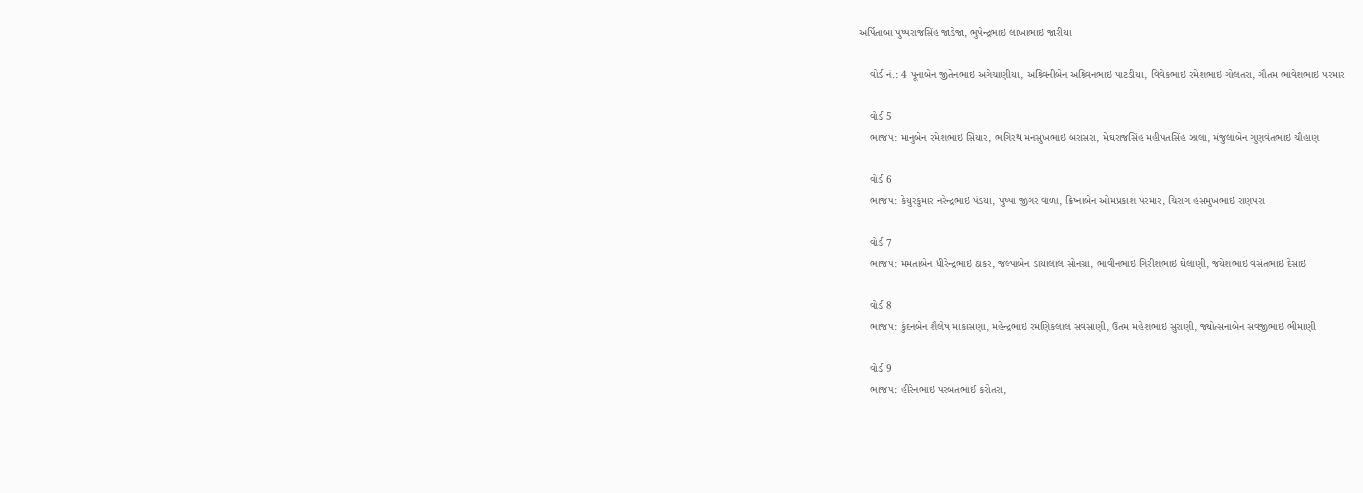અર્પિતાબા પુષ્પરાજસિંહ જાડેજા, ભુપેન્દ્રભાઇ લાખાભાઇ જારીયા

    વોર્ડ નં.: 4 પૂનાબેન જીતેનભાઇ અગેચાણીયા, અશ્ર્વિનીબેન અશ્ર્વિનભાઇ પાટડીયા, વિવેકભાઇ રમેશભાઇ ગોલતરા, ગૌતમ ભાવેશભાઇ પરમાર

    વોર્ડ 5
    ભાજપ: માનુબેન રમેશભાઇ સિયાર, ભગિરથ મનસુખભાઇ બરાસરા, મેઘરાજસિંહ મહીપતસિંહ ઝાલા, મંજુલાબેન ગુણવંતભાઇ ચૌહાણ

    વોર્ડ 6
    ભાજપ: કેયુરકુમાર નરેન્દ્રભાઇ પંડયા, પુષ્પા જીગર વાળા, ક્રિષ્નાબેન ઓમપ્રકાશ પરમાર, ચિરાગ હસમુખભાઇ રાણપરા

    વોર્ડ 7
    ભાજપ: મમતાબેન ધીરેન્દ્રભાઇ ઠાકર, જલ્પાબેન ડાયાલાલ સોનગ્રા, ભાવીનભાઇ ગિરીશભાઇ ઘેલાણી, જયેશભાઇ વસંતભાઇ દેસાઇ

    વોર્ડ 8
    ભાજપ: કુંદનબેન શૈલેષ માકાસણા, મહેન્દ્રભાઇ રમણિકલાલ સવસાણી, ઉતમ મહેશભાઇ સુરાણી, જ્યોત્સનાબેન સવજીભાઇ ભીમાણી

    વોર્ડ 9
    ભાજપ: હીરેનભાઇ પરબતભાઈ કરોતરા,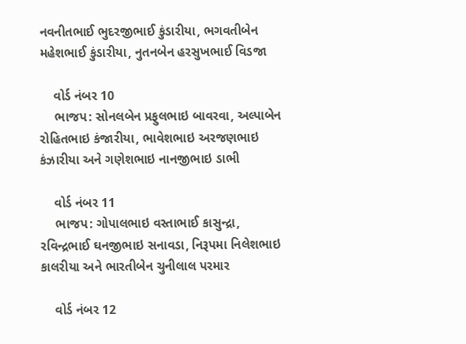નવનીતભાઈ ભુદરજીભાઈ કુંડારીયા, ભગવતીબેન મહેશભાઈ કુંડારીયા, નુતનબેન હરસુખભાઈ વિડજા

    વોર્ડ નંબર 10
    ભાજપ: સોનલબેન પ્રફુલભાઇ બાવરવા, અલ્પાબેન રોહિતભાઇ કંજારીયા, ભાવેશભાઇ અરજણભાઇ કંઝારીયા અને ગણેશભાઇ નાનજીભાઇ ડાભી

    વોર્ડ નંબર 11
    ભાજપ: ગોપાલભાઇ વસ્તાભાઈ કાસુન્દ્રા, રવિન્દ્રભાઈ ઘનજીભાઇ સનાવડા, નિરૂપમા નિલેશભાઇ કાલરીયા અને ભારતીબેન ચુનીલાલ પરમાર

    વોર્ડ નંબર 12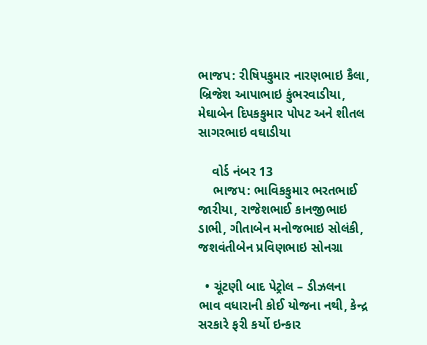ભાજપ: રીષિપકુમાર નારણભાઇ કૈલા, બ્રિજેશ આપાભાઇ કુંભરવાડીયા, મેઘાબેન દિપકકુમાર પોપટ અને શીતલ સાગરભાઇ વઘાડીયા

    વોર્ડ નંબર 13
    ભાજપ: ભાવિકકુમાર ભરતભાઈ જારીયા, રાજેશભાઈ કાનજીભાઇ ડાભી, ગીતાબેન મનોજભાઇ સોલંકી, જશવંતીબેન પ્રવિણભાઇ સોનગ્રા

  • ચૂંટણી બાદ પેટ્રોલ – ડીઝલના ભાવ વધારાની કોઈ યોજના નથી, કેન્દ્ર સરકારે ફરી કર્યો ઇન્કાર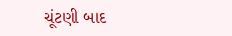ચૂંટણી બાદ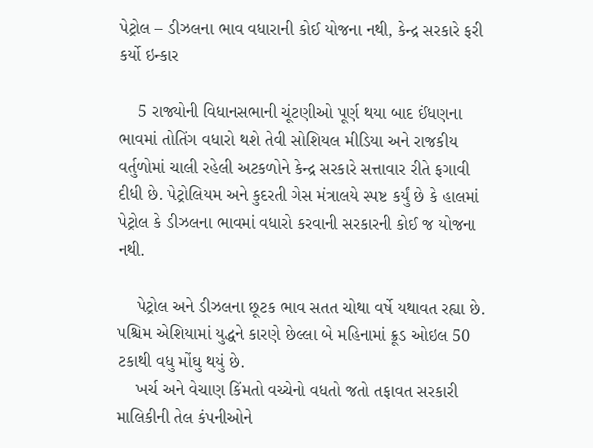પેટ્રોલ – ડીઝલના ભાવ વધારાની કોઈ યોજના નથી, કેન્દ્ર સરકારે ફરી કર્યો ઇન્કાર

    5 રાજ્યોની વિધાનસભાની ચૂંટણીઓ પૂર્ણ થયા બાદ ઈંધણના ભાવમાં તોતિંગ વધારો થશે તેવી સોશિયલ મીડિયા અને રાજકીય વર્તુળોમાં ચાલી રહેલી અટકળોને કેન્દ્ર સરકારે સત્તાવાર રીતે ફગાવી દીધી છે. પેટ્રોલિયમ અને કુદરતી ગેસ મંત્રાલયે સ્પષ્ટ કર્યું છે કે હાલમાં પેટ્રોલ કે ડીઝલના ભાવમાં વધારો કરવાની સરકારની કોઈ જ યોજના નથી.

    પેટ્રોલ અને ડીઝલના છૂટક ભાવ સતત ચોથા વર્ષે યથાવત રહ્યા છે. પશ્ચિમ એશિયામાં યુદ્ધને કારણે છેલ્લા બે મહિનામાં ક્રૂડ ઓઇલ 50 ટકાથી વધુ મોંઘુ થયું છે.
    ખર્ચ અને વેચાણ કિંમતો વચ્ચેનો વધતો જતો તફાવત સરકારી માલિકીની તેલ કંપનીઓને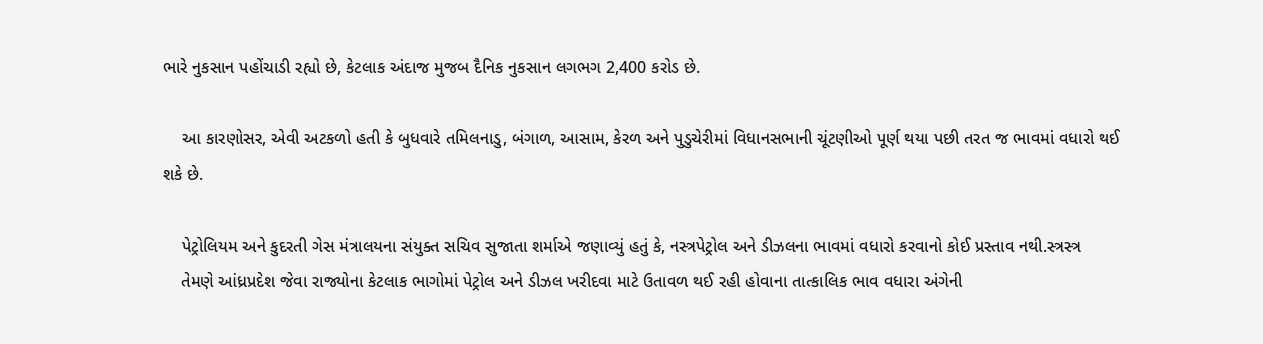ભારે નુકસાન પહોંચાડી રહ્યો છે, કેટલાક અંદાજ મુજબ દૈનિક નુકસાન લગભગ 2,400 કરોડ છે.

    આ કારણોસર, એવી અટકળો હતી કે બુધવારે તમિલનાડુ, બંગાળ, આસામ, કેરળ અને પુડુચેરીમાં વિધાનસભાની ચૂંટણીઓ પૂર્ણ થયા પછી તરત જ ભાવમાં વધારો થઈ શકે છે.

    પેટ્રોલિયમ અને કુદરતી ગેસ મંત્રાલયના સંયુક્ત સચિવ સુજાતા શર્માએ જણાવ્યું હતું કે, નસ્ત્રપેટ્રોલ અને ડીઝલના ભાવમાં વધારો કરવાનો કોઈ પ્રસ્તાવ નથી.સ્ત્રસ્ત્ર
    તેમણે આંધ્રપ્રદેશ જેવા રાજ્યોના કેટલાક ભાગોમાં પેટ્રોલ અને ડીઝલ ખરીદવા માટે ઉતાવળ થઈ રહી હોવાના તાત્કાલિક ભાવ વધારા અંગેની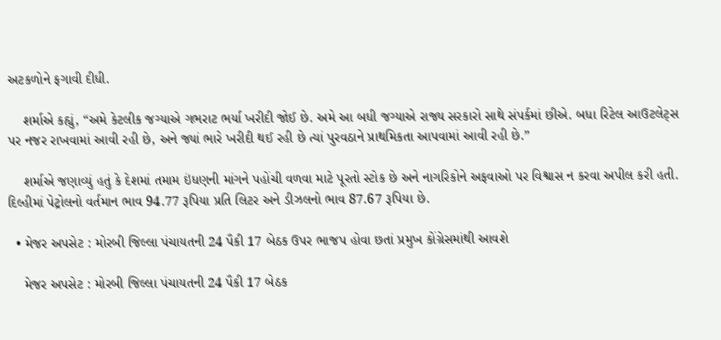અટકળોને ફગાવી દીધી.

    શર્માએ કહ્યું, “અમે કેટલીક જગ્યાએ ગભરાટ ભર્યા ખરીદી જોઈ છે. અમે આ બધી જગ્યાએ રાજ્ય સરકારો સાથે સંપર્કમાં છીએ. બધા રિટેલ આઉટલેટ્સ પર નજર રાખવામાં આવી રહી છે, અને જ્યાં ભારે ખરીદી થઈ રહી છે ત્યાં પુરવઠાને પ્રાથમિકતા આપવામાં આવી રહી છે.”

    શર્માએ જણાવ્યું હતું કે દેશમાં તમામ ઇંધણની માંગને પહોંચી વળવા માટે પૂરતો સ્ટોક છે અને નાગરિકોને અફવાઓ પર વિશ્વાસ ન કરવા અપીલ કરી હતી. દિલ્હીમાં પેટ્રોલનો વર્તમાન ભાવ 94.77 રૂપિયા પ્રતિ લિટર અને ડીઝલનો ભાવ 87.67 રૂપિયા છે.

  • મેજર અપસેટ : મોરબી જિલ્લા પંચાયતની 24 પૈકી 17 બેઠક ઉપર ભાજપ હોવા છતાં પ્રમુખ કોંગ્રેસમાંથી આવશે

    મેજર અપસેટ : મોરબી જિલ્લા પંચાયતની 24 પૈકી 17 બેઠક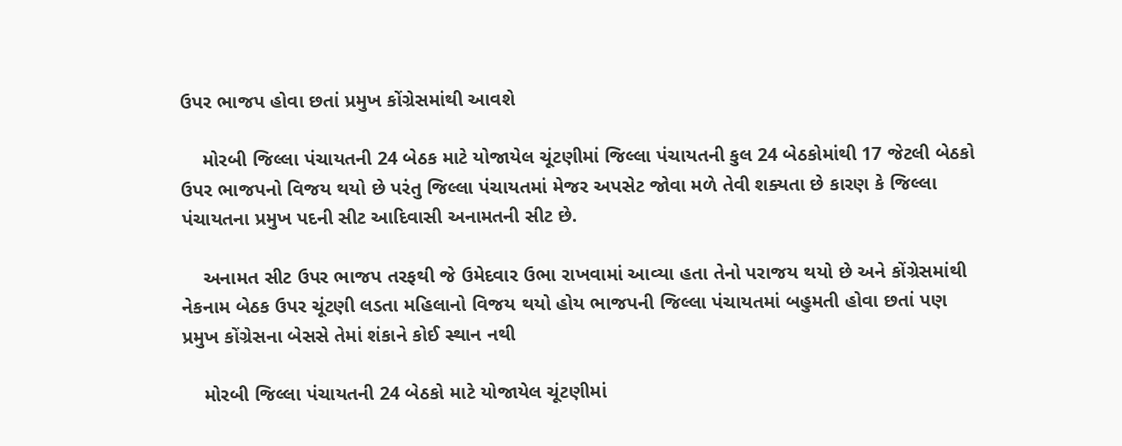ઉપર ભાજપ હોવા છતાં પ્રમુખ કોંગ્રેસમાંથી આવશે

    મોરબી જિલ્લા પંચાયતની 24 બેઠક માટે યોજાયેલ ચૂંટણીમાં જિલ્લા પંચાયતની કુલ 24 બેઠકોમાંથી 17 જેટલી બેઠકો ઉપર ભાજપનો વિજય થયો છે પરંતુ જિલ્લા પંચાયતમાં મેજર અપસેટ જોવા મળે તેવી શક્યતા છે કારણ કે જિલ્લા પંચાયતના પ્રમુખ પદની સીટ આદિવાસી અનામતની સીટ છે.

    અનામત સીટ ઉપર ભાજપ તરફથી જે ઉમેદવાર ઉભા રાખવામાં આવ્યા હતા તેનો પરાજય થયો છે અને કોંગ્રેસમાંથી નેકનામ બેઠક ઉપર ચૂંટણી લડતા મહિલાનો વિજય થયો હોય ભાજપની જિલ્લા પંચાયતમાં બહુમતી હોવા છતાં પણ પ્રમુખ કોંગ્રેસના બેસસે તેમાં શંકાને કોઈ સ્થાન નથી

    મોરબી જિલ્લા પંચાયતની 24 બેઠકો માટે યોજાયેલ ચૂંટણીમાં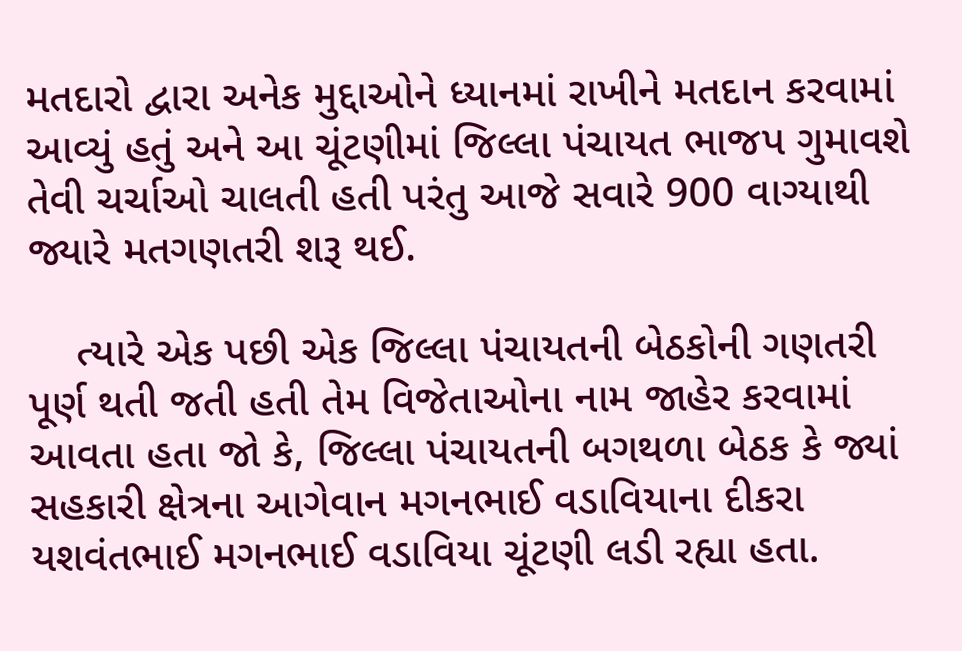મતદારો દ્વારા અનેક મુદ્દાઓને ધ્યાનમાં રાખીને મતદાન કરવામાં આવ્યું હતું અને આ ચૂંટણીમાં જિલ્લા પંચાયત ભાજપ ગુમાવશે તેવી ચર્ચાઓ ચાલતી હતી પરંતુ આજે સવારે 900 વાગ્યાથી જ્યારે મતગણતરી શરૂ થઈ.

    ત્યારે એક પછી એક જિલ્લા પંચાયતની બેઠકોની ગણતરી પૂર્ણ થતી જતી હતી તેમ વિજેતાઓના નામ જાહેર કરવામાં આવતા હતા જો કે, જિલ્લા પંચાયતની બગથળા બેઠક કે જ્યાં સહકારી ક્ષેત્રના આગેવાન મગનભાઈ વડાવિયાના દીકરા યશવંતભાઈ મગનભાઈ વડાવિયા ચૂંટણી લડી રહ્યા હતા.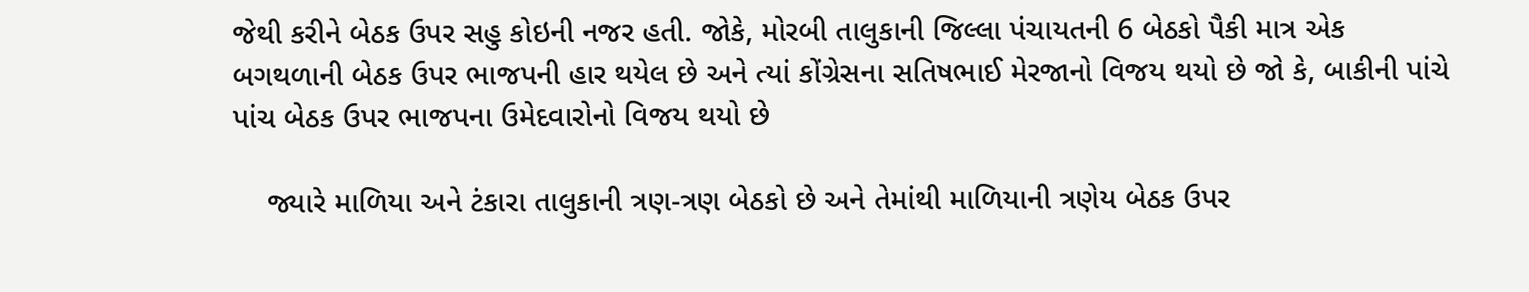જેથી કરીને બેઠક ઉપર સહુ કોઇની નજર હતી. જોકે, મોરબી તાલુકાની જિલ્લા પંચાયતની 6 બેઠકો પૈકી માત્ર એક બગથળાની બેઠક ઉપર ભાજપની હાર થયેલ છે અને ત્યાં કોંગ્રેસના સતિષભાઈ મેરજાનો વિજય થયો છે જો કે, બાકીની પાંચે પાંચ બેઠક ઉપર ભાજપના ઉમેદવારોનો વિજય થયો છે

    જ્યારે માળિયા અને ટંકારા તાલુકાની ત્રણ-ત્રણ બેઠકો છે અને તેમાંથી માળિયાની ત્રણેય બેઠક ઉપર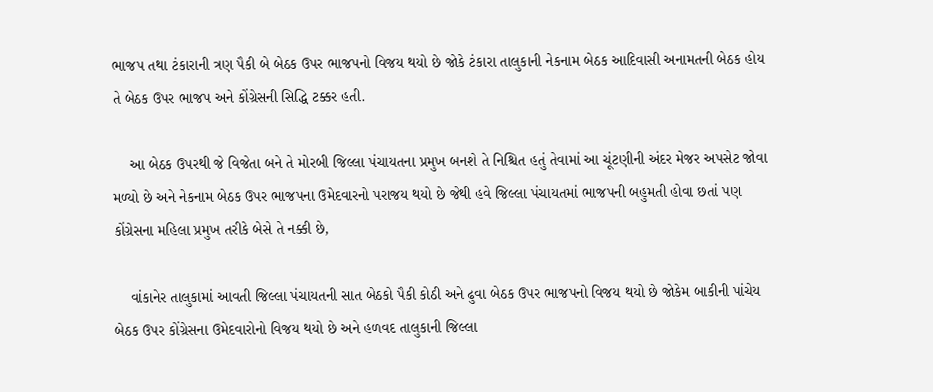ભાજપ તથા ટંકારાની ત્રણ પૈકી બે બેઠક ઉપર ભાજપનો વિજય થયો છે જોકે ટંકારા તાલુકાની નેકનામ બેઠક આદિવાસી અનામતની બેઠક હોય તે બેઠક ઉપર ભાજપ અને કોંગ્રેસની સિદ્ધિ ટક્કર હતી.

    આ બેઠક ઉપરથી જે વિજેતા બને તે મોરબી જિલ્લા પંચાયતના પ્રમુખ બનશે તે નિશ્ચિત હતું તેવામાં આ ચૂંટણીની અંદર મેજર અપસેટ જોવા મળ્યો છે અને નેકનામ બેઠક ઉપર ભાજપના ઉમેદવારનો પરાજય થયો છે જેથી હવે જિલ્લા પંચાયતમાં ભાજપની બહુમતી હોવા છતાં પણ કોંગ્રેસના મહિલા પ્રમુખ તરીકે બેસે તે નક્કી છે,

    વાંકાનેર તાલુકામાં આવતી જિલ્લા પંચાયતની સાત બેઠકો પૈકી કોઠી અને ઢુવા બેઠક ઉપર ભાજપનો વિજય થયો છે જોકેમ બાકીની પાંચેય બેઠક ઉપર કોંગ્રેસના ઉમેદવારોનો વિજય થયો છે અને હળવદ તાલુકાની જિલ્લા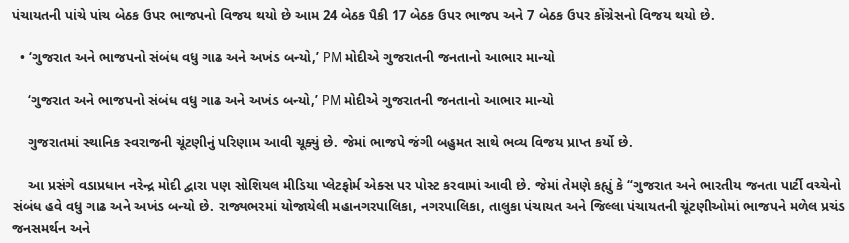પંચાયતની પાંચે પાંચ બેઠક ઉપર ભાજપનો વિજય થયો છે આમ 24 બેઠક પૈકી 17 બેઠક ઉપર ભાજપ અને 7 બેઠક ઉપર કોંગ્રેસનો વિજય થયો છે.

  • ‘ગુજરાત અને ભાજપનો સંબંધ વધુ ગાઢ અને અખંડ બન્યો,’ PM મોદીએ ગુજરાતની જનતાનો આભાર માન્યો

    ‘ગુજરાત અને ભાજપનો સંબંધ વધુ ગાઢ અને અખંડ બન્યો,’ PM મોદીએ ગુજરાતની જનતાનો આભાર માન્યો

    ગુજરાતમાં સ્થાનિક સ્વરાજની ચૂંટણીનું પરિણામ આવી ચૂક્યું છે. જેમાં ભાજપે જંગી બહુમત સાથે ભવ્ય વિજય પ્રાપ્ત કર્યો છે.

    આ પ્રસંગે વડાપ્રધાન નરેન્દ્ર મોદી દ્વારા પણ સોશિયલ મીડિયા પ્લેટફોર્મ એક્સ પર પોસ્ટ કરવામાં આવી છે. જેમાં તેમણે કહ્યું કે “ગુજરાત અને ભારતીય જનતા પાર્ટી વચ્ચેનો સંબંધ હવે વધુ ગાઢ અને અખંડ બન્યો છે. રાજ્યભરમાં યોજાયેલી મહાનગરપાલિકા, નગરપાલિકા, તાલુકા પંચાયત અને જિલ્લા પંચાયતની ચૂંટણીઓમાં ભાજપને મળેલ પ્રચંડ જનસમર્થન અને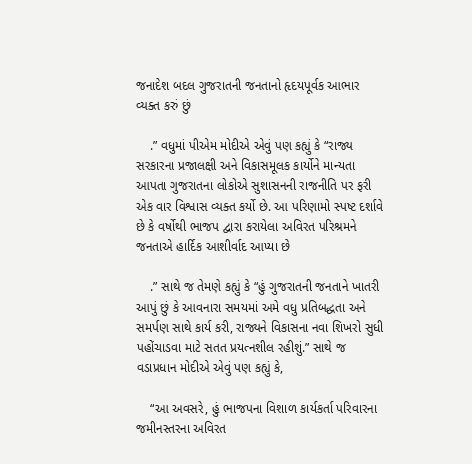જનાદેશ બદલ ગુજરાતની જનતાનો હૃદયપૂર્વક આભાર વ્યક્ત કરું છું

    .” વધુમાં પીએમ મોદીએ એવું પણ કહ્યું કે “રાજ્ય સરકારના પ્રજાલક્ષી અને વિકાસમૂલક કાર્યોને માન્યતા આપતા ગુજરાતના લોકોએ સુશાસનની રાજનીતિ પર ફરી એક વાર વિશ્વાસ વ્યક્ત કર્યો છે. આ પરિણામો સ્પષ્ટ દર્શાવે છે કે વર્ષોથી ભાજપ દ્વારા કરાયેલા અવિરત પરિશ્રમને જનતાએ હાર્દિક આશીર્વાદ આપ્યા છે

    .” સાથે જ તેમણે કહ્યું કે “હું ગુજરાતની જનતાને ખાતરી આપું છું કે આવનારા સમયમાં અમે વધુ પ્રતિબદ્ધતા અને સમર્પણ સાથે કાર્ય કરી, રાજ્યને વિકાસના નવા શિખરો સુધી પહોંચાડવા માટે સતત પ્રયત્નશીલ રહીશું.” સાથે જ વડાપ્રધાન મોદીએ એવું પણ કહ્યું કે,

    “આ અવસરે, હું ભાજપના વિશાળ કાર્યકર્તા પરિવારના જમીનસ્તરના અવિરત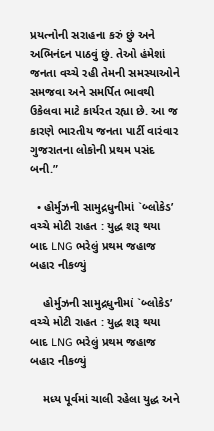પ્રયત્નોની સરાહના કરું છું અને અભિનંદન પાઠવું છું. તેઓ હંમેશાં જનતા વચ્ચે રહી તેમની સમસ્યાઓને સમજવા અને સમર્પિત ભાવથી ઉકેલવા માટે કાર્યરત રહ્યા છે. આ જ કારણે ભારતીય જનતા પાર્ટી વારંવાર ગુજરાતના લોકોની પ્રથમ પસંદ બની.”

  • હોર્મુઝની સામુદ્રધુનીમાં `બ્લોકેડ’ વચ્ચે મોટી રાહત : યુદ્ધ શરૂ થયા બાદ LNG ભરેલું પ્રથમ જહાજ બહાર નીકળ્યું

    હોર્મુઝની સામુદ્રધુનીમાં `બ્લોકેડ’ વચ્ચે મોટી રાહત : યુદ્ધ શરૂ થયા બાદ LNG ભરેલું પ્રથમ જહાજ બહાર નીકળ્યું

    મધ્ય પૂર્વમાં ચાલી રહેલા યુદ્ધ અને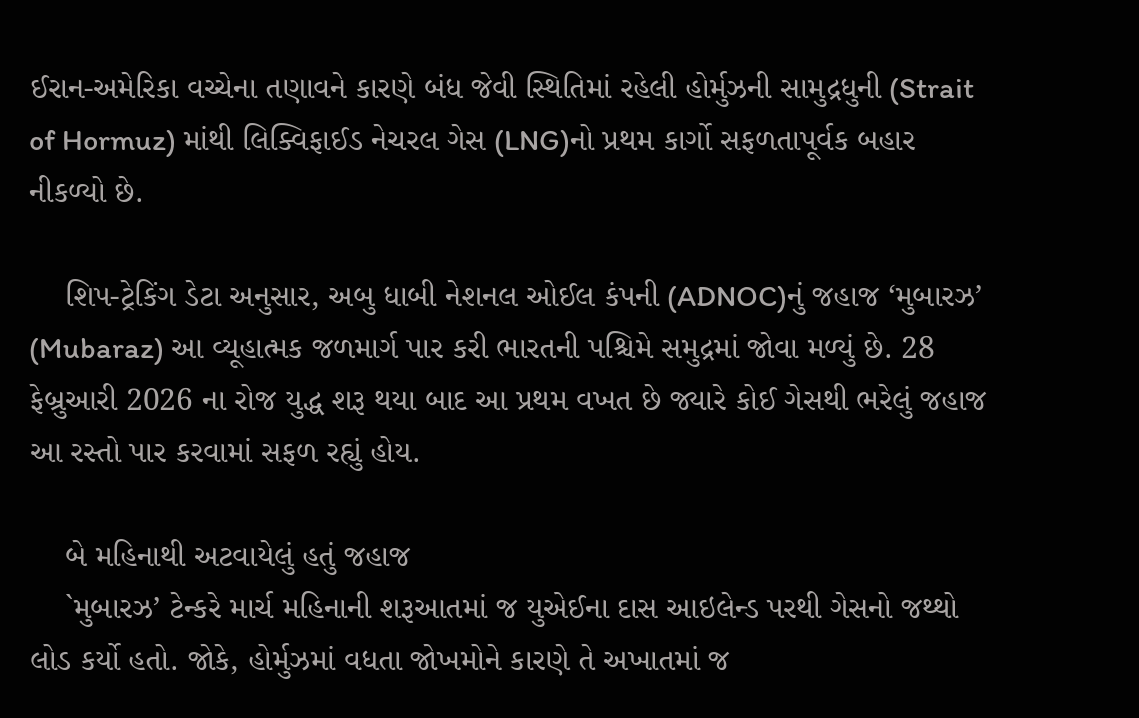ઈરાન-અમેરિકા વચ્ચેના તણાવને કારણે બંધ જેવી સ્થિતિમાં રહેલી હોર્મુઝની સામુદ્રધુની (Strait of Hormuz) માંથી લિક્વિફાઈડ નેચરલ ગેસ (LNG)નો પ્રથમ કાર્ગો સફળતાપૂર્વક બહાર નીકળ્યો છે.

    શિપ-ટ્રેકિંગ ડેટા અનુસાર, અબુ ધાબી નેશનલ ઓઈલ કંપની (ADNOC)નું જહાજ ‘મુબારઝ’ (Mubaraz) આ વ્યૂહાત્મક જળમાર્ગ પાર કરી ભારતની પશ્ચિમે સમુદ્રમાં જોવા મળ્યું છે. 28 ફેબ્રુઆરી 2026 ના રોજ યુદ્ધ શરૂ થયા બાદ આ પ્રથમ વખત છે જ્યારે કોઈ ગેસથી ભરેલું જહાજ આ રસ્તો પાર કરવામાં સફળ રહ્યું હોય.

    બે મહિનાથી અટવાયેલું હતું જહાજ
    `મુબારઝ’ ટેન્કરે માર્ચ મહિનાની શરૂઆતમાં જ યુએઈના દાસ આઇલેન્ડ પરથી ગેસનો જથ્થો લોડ કર્યો હતો. જોકે, હોર્મુઝમાં વધતા જોખમોને કારણે તે અખાતમાં જ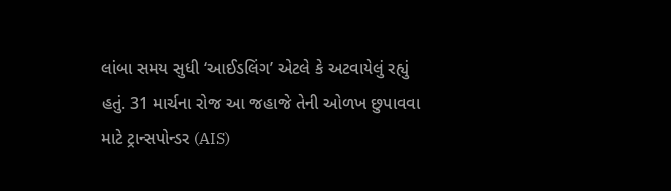લાંબા સમય સુધી ‘આઈડલિંગ’ એટલે કે અટવાયેલું રહ્યું હતું. 31 માર્ચના રોજ આ જહાજે તેની ઓળખ છુપાવવા માટે ટ્રાન્સપોન્ડર (AIS)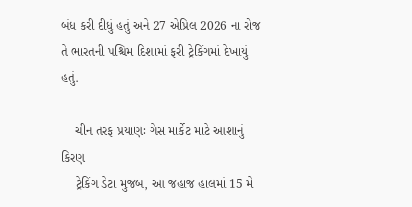બંધ કરી દીધું હતું અને 27 એપ્રિલ 2026 ના રોજ તે ભારતની પશ્ચિમ દિશામાં ફરી ટ્રેકિંગમાં દેખાયું હતું.

    ચીન તરફ પ્રયાણઃ ગેસ માર્કેટ માટે આશાનું કિરણ
    ટ્રેકિંગ ડેટા મુજબ, આ જહાજ હાલમાં 15 મે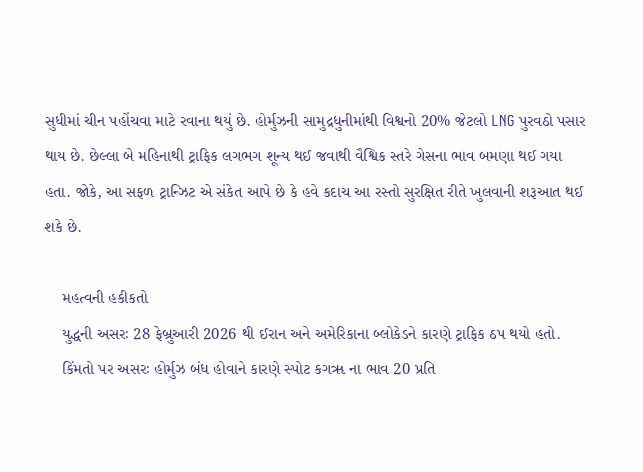સુધીમાં ચીન પહોંચવા માટે રવાના થયું છે. હોર્મુઝની સામુદ્રધુનીમાંથી વિશ્વનો 20% જેટલો LNG પુરવઠો પસાર થાય છે. છેલ્લા બે મહિનાથી ટ્રાફિક લગભગ શૂન્ય થઈ જવાથી વૈશ્વિક સ્તરે ગેસના ભાવ બમણા થઈ ગયા હતા. જોકે, આ સફળ ટ્રાન્ઝિટ એ સંકેત આપે છે કે હવે કદાચ આ રસ્તો સુરક્ષિત રીતે ખુલવાની શરૂઆત થઈ શકે છે.

    મહત્વની હકીકતો
    યુદ્ધની અસરઃ 28 ફેબ્રુઆરી 2026 થી ઈરાન અને અમેરિકાના બ્લોકેડને કારણે ટ્રાફિક ઠપ થયો હતો.
    કિંમતો પર અસરઃ હોર્મુઝ બંધ હોવાને કારણે સ્પોટ કગૠ ના ભાવ 20 પ્રતિ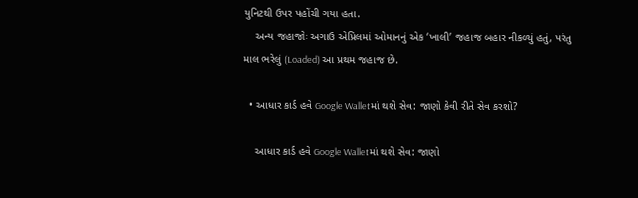યુનિટથી ઉપર પહોંચી ગયા હતા.
    અન્ય જહાજોઃ અગાઉ એપ્રિલમાં ઓમાનનું એક ‘ખાલી’ જહાજ બહાર નીકળ્યું હતું, પરંતુ માલ ભરેલું (Loaded) આ પ્રથમ જહાજ છે.

  • આધાર કાર્ડ હવે Google Walletમાં થશે સેવ: જાણો કેવી રીતે સેવ કરશો?

    આધાર કાર્ડ હવે Google Walletમાં થશે સેવ: જાણો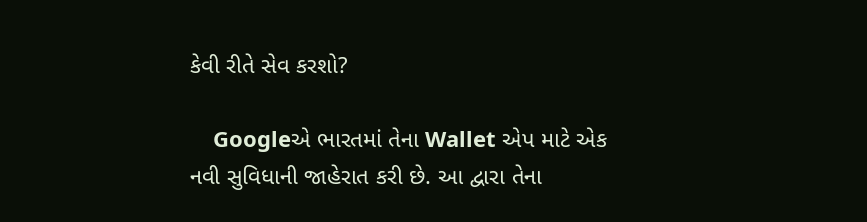કેવી રીતે સેવ કરશો?

    Googleએ ભારતમાં તેના Wallet એપ માટે એક નવી સુવિધાની જાહેરાત કરી છે. આ દ્વારા તેના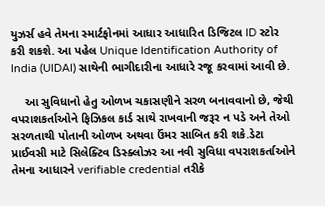યુઝર્સ હવે તેમના સ્માર્ટફોનમાં આધાર આધારિત ડિજિટલ ID સ્ટોર કરી શકશે. આ પહેલ Unique Identification Authority of India (UIDAI) સાથેની ભાગીદારીના આધારે રજૂ કરવામાં આવી છે.

    આ સુવિધાનો હેતુ ઓળખ ચકાસણીને સરળ બનાવવાનો છે, જેથી વપરાશકર્તાઓને ફિઝિકલ કાર્ડ સાથે રાખવાની જરૂર ન પડે અને તેઓ સરળતાથી પોતાની ઓળખ અથવા ઉંમર સાબિત કરી શકે.ડેટા પ્રાઈવસી માટે સિલેક્ટિવ ડિસ્ક્લોઝર આ નવી સુવિધા વપરાશકર્તાઓને તેમના આધારને verifiable credential તરીકે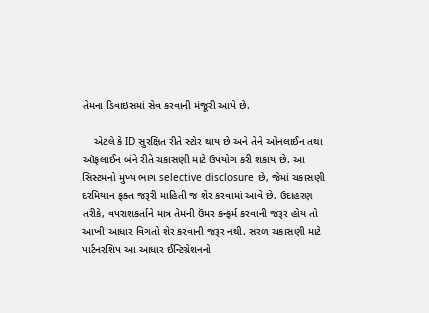તેમના ડિવાઇસમાં સેવ કરવાની મંજૂરી આપે છે.

    એટલે કે ID સુરક્ષિત રીતે સ્ટોર થાય છે અને તેને ઓનલાઈન તથા ઑફલાઈન બંને રીતે ચકાસણી માટે ઉપયોગ કરી શકાય છે. આ સિસ્ટમનો મુખ્ય ભાગ selective disclosure છે, જેમાં ચકાસણી દરમિયાન ફક્ત જરૂરી માહિતી જ શેર કરવામાં આવે છે. ઉદાહરણ તરીકે, વપરાશકર્તાને માત્ર તેમની ઉંમર કન્ફર્મ કરવાની જરૂર હોય તો આખી આધાર વિગતો શેર કરવાની જરૂર નથી. સરળ ચકાસણી માટે પાર્ટનરશિપ આ આધાર ઈન્ટિગ્રેશનનો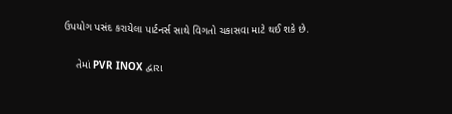ઉપયોગ પસંદ કરાયેલા પાર્ટનર્સ સાથે વિગતો ચકાસવા માટે થઈ શકે છે.

    તેમાં PVR INOX દ્વારા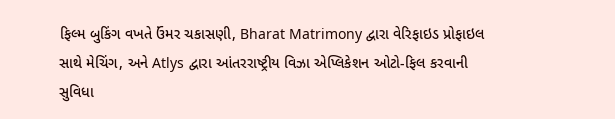ફિલ્મ બુકિંગ વખતે ઉંમર ચકાસણી, Bharat Matrimony દ્વારા વેરિફાઇડ પ્રોફાઇલ સાથે મેચિંગ, અને Atlys દ્વારા આંતરરાષ્ટ્રીય વિઝા એપ્લિકેશન ઓટો-ફિલ કરવાની સુવિધા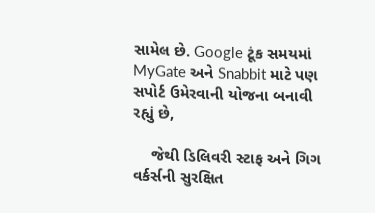સામેલ છે. Google ટૂંક સમયમાં MyGate અને Snabbit માટે પણ સપોર્ટ ઉમેરવાની યોજના બનાવી રહ્યું છે,

    જેથી ડિલિવરી સ્ટાફ અને ગિગ વર્કર્સની સુરક્ષિત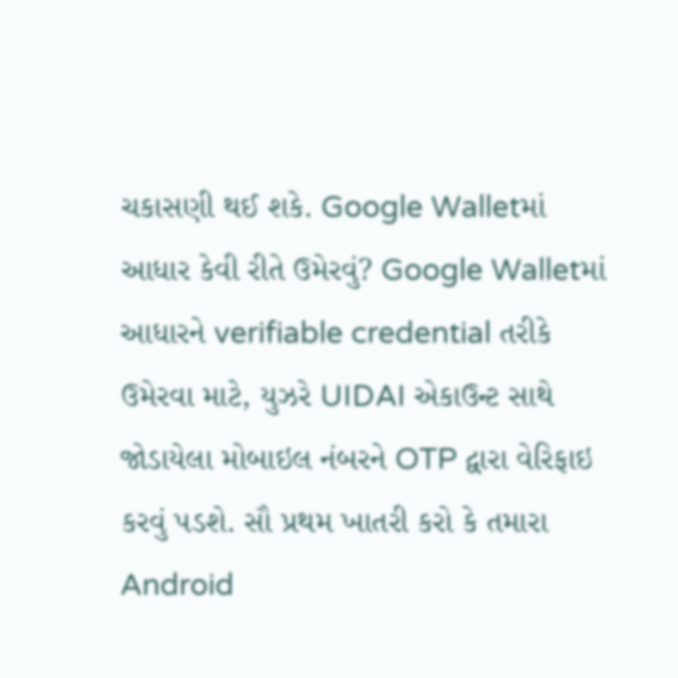ચકાસણી થઈ શકે. Google Walletમાં આધાર કેવી રીતે ઉમેરવું? Google Walletમાં આધારને verifiable credential તરીકે ઉમેરવા માટે, યુઝરે UIDAI એકાઉન્ટ સાથે જોડાયેલા મોબાઇલ નંબરને OTP દ્વારા વેરિફાઇ કરવું પડશે. સૌ પ્રથમ ખાતરી કરો કે તમારા Android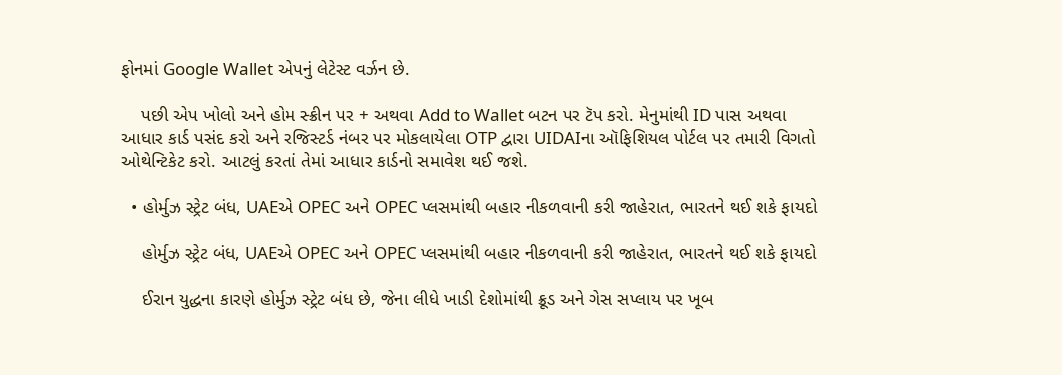ફોનમાં Google Wallet એપનું લેટેસ્ટ વર્ઝન છે.

    પછી એપ ખોલો અને હોમ સ્ક્રીન પર + અથવા Add to Wallet બટન પર ટૅપ કરો. મેનુમાંથી ID પાસ અથવા આધાર કાર્ડ પસંદ કરો અને રજિસ્ટર્ડ નંબર પર મોકલાયેલા OTP દ્વારા UIDAIના ઑફિશિયલ પોર્ટલ પર તમારી વિગતો ઓથેન્ટિકેટ કરો. આટલું કરતાં તેમાં આધાર કાર્ડનો સમાવેશ થઈ જશે.

  • હોર્મુઝ સ્ટ્રેટ બંધ, UAEએ OPEC અને OPEC પ્લસમાંથી બહાર નીકળવાની કરી જાહેરાત, ભારતને થઈ શકે ફાયદો

    હોર્મુઝ સ્ટ્રેટ બંધ, UAEએ OPEC અને OPEC પ્લસમાંથી બહાર નીકળવાની કરી જાહેરાત, ભારતને થઈ શકે ફાયદો

    ઈરાન યુદ્ધના કારણે હોર્મુઝ સ્ટ્રેટ બંધ છે, જેના લીધે ખાડી દેશોમાંથી ક્રૂડ અને ગેસ સપ્લાય પર ખૂબ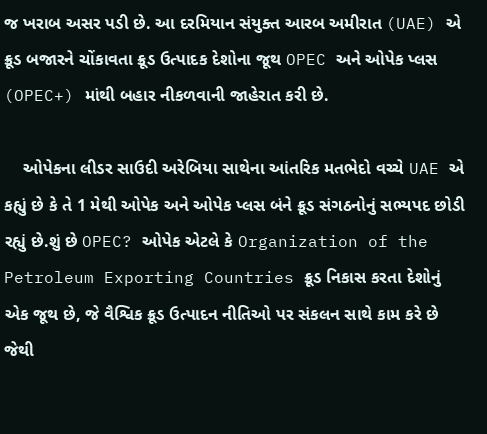જ ખરાબ અસર પડી છે. આ દરમિયાન સંયુક્ત આરબ અમીરાત (UAE) એ ક્રૂડ બજારને ચોંકાવતા ક્રૂડ ઉત્પાદક દેશોના જૂથ OPEC અને ઓપેક પ્લસ (OPEC+) માંથી બહાર નીકળવાની જાહેરાત કરી છે.

    ઓપેકના લીડર સાઉદી અરેબિયા સાથેના આંતરિક મતભેદો વચ્ચે UAE એ કહ્યું છે કે તે 1 મેથી ઓપેક અને ઓપેક પ્લસ બંને ક્રૂડ સંગઠનોનું સભ્યપદ છોડી રહ્યું છે.શું છે OPEC? ઓપેક એટલે કે Organization of the Petroleum Exporting Countries ક્રૂડ નિકાસ કરતા દેશોનું એક જૂથ છે, જે વૈશ્વિક ક્રૂડ ઉત્પાદન નીતિઓ પર સંકલન સાથે કામ કરે છે જેથી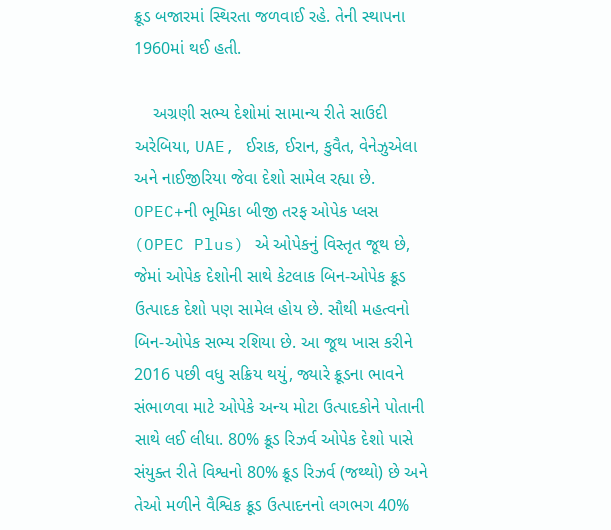ક્રૂડ બજારમાં સ્થિરતા જળવાઈ રહે. તેની સ્થાપના 1960માં થઈ હતી.

    અગ્રણી સભ્ય દેશોમાં સામાન્ય રીતે સાઉદી અરેબિયા, UAE, ઈરાક, ઈરાન, કુવૈત, વેનેઝુએલા અને નાઈજીરિયા જેવા દેશો સામેલ રહ્યા છે. OPEC+ની ભૂમિકા બીજી તરફ ઓપેક પ્લસ (OPEC Plus) એ ઓપેકનું વિસ્તૃત જૂથ છે, જેમાં ઓપેક દેશોની સાથે કેટલાક બિન-ઓપેક ક્રૂડ ઉત્પાદક દેશો પણ સામેલ હોય છે. સૌથી મહત્વનો બિન-ઓપેક સભ્ય રશિયા છે. આ જૂથ ખાસ કરીને 2016 પછી વધુ સક્રિય થયું, જ્યારે ક્રૂડના ભાવને સંભાળવા માટે ઓપેકે અન્ય મોટા ઉત્પાદકોને પોતાની સાથે લઈ લીધા. 80% ક્રૂડ રિઝર્વ ઓપેક દેશો પાસે સંયુક્ત રીતે વિશ્વનો 80% ક્રૂડ રિઝર્વ (જથ્થો) છે અને તેઓ મળીને વૈશ્વિક ક્રૂડ ઉત્પાદનનો લગભગ 40%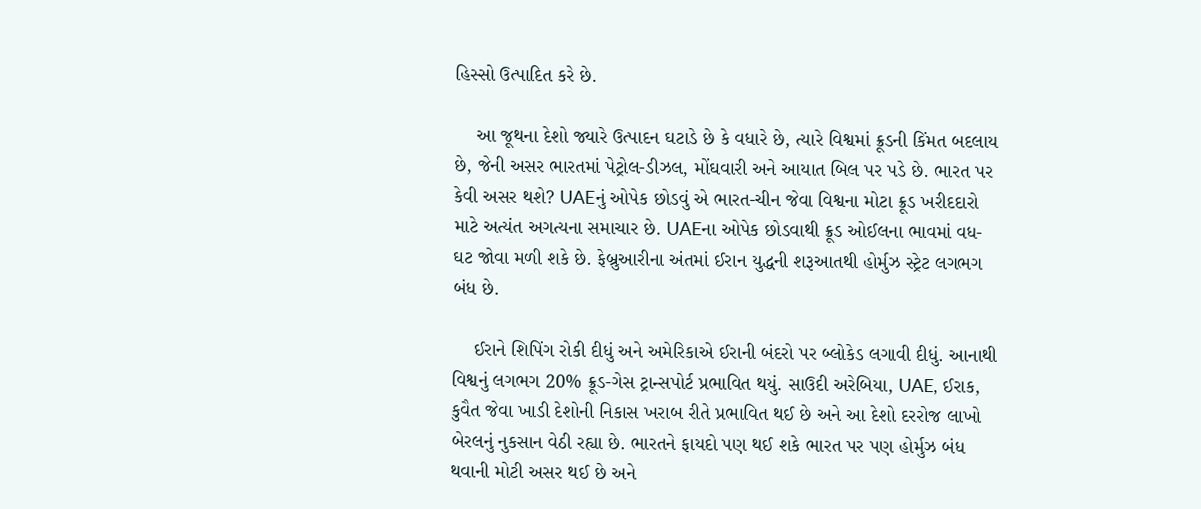હિસ્સો ઉત્પાદિત કરે છે.

    આ જૂથના દેશો જ્યારે ઉત્પાદન ઘટાડે છે કે વધારે છે, ત્યારે વિશ્વમાં ક્રૂડની કિંમત બદલાય છે, જેની અસર ભારતમાં પેટ્રોલ-ડીઝલ, મોંઘવારી અને આયાત બિલ પર પડે છે. ભારત પર કેવી અસર થશે? UAEનું ઓપેક છોડવું એ ભારત-ચીન જેવા વિશ્વના મોટા ક્રૂડ ખરીદદારો માટે અત્યંત અગત્યના સમાચાર છે. UAEના ઓપેક છોડવાથી ક્રૂડ ઓઈલના ભાવમાં વધ-ઘટ જોવા મળી શકે છે. ફેબ્રુઆરીના અંતમાં ઈરાન યુદ્ધની શરૂઆતથી હોર્મુઝ સ્ટ્રેટ લગભગ બંધ છે.

    ઈરાને શિપિંગ રોકી દીધું અને અમેરિકાએ ઈરાની બંદરો પર બ્લોકેડ લગાવી દીધું. આનાથી વિશ્વનું લગભગ 20% ક્રૂડ-ગેસ ટ્રાન્સપોર્ટ પ્રભાવિત થયું. સાઉદી અરેબિયા, UAE, ઈરાક, કુવૈત જેવા ખાડી દેશોની નિકાસ ખરાબ રીતે પ્રભાવિત થઈ છે અને આ દેશો દરરોજ લાખો બેરલનું નુકસાન વેઠી રહ્યા છે. ભારતને ફાયદો પણ થઈ શકે ભારત પર પણ હોર્મુઝ બંધ થવાની મોટી અસર થઈ છે અને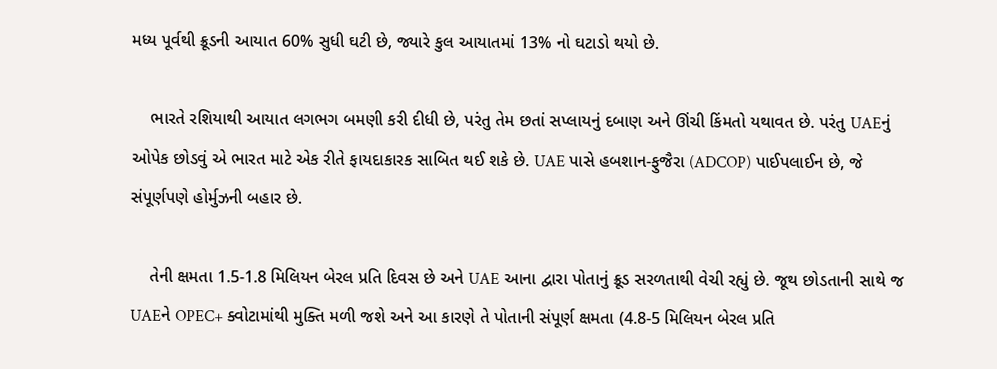મધ્ય પૂર્વથી ક્રૂડની આયાત 60% સુધી ઘટી છે, જ્યારે કુલ આયાતમાં 13% નો ઘટાડો થયો છે.

    ભારતે રશિયાથી આયાત લગભગ બમણી કરી દીધી છે, પરંતુ તેમ છતાં સપ્લાયનું દબાણ અને ઊંચી કિંમતો યથાવત છે. પરંતુ UAEનું ઓપેક છોડવું એ ભારત માટે એક રીતે ફાયદાકારક સાબિત થઈ શકે છે. UAE પાસે હબશાન-ફુજૈરા (ADCOP) પાઈપલાઈન છે, જે સંપૂર્ણપણે હોર્મુઝની બહાર છે.

    તેની ક્ષમતા 1.5-1.8 મિલિયન બેરલ પ્રતિ દિવસ છે અને UAE આના દ્વારા પોતાનું ક્રૂડ સરળતાથી વેચી રહ્યું છે. જૂથ છોડતાની સાથે જ UAEને OPEC+ ક્વોટામાંથી મુક્તિ મળી જશે અને આ કારણે તે પોતાની સંપૂર્ણ ક્ષમતા (4.8-5 મિલિયન બેરલ પ્રતિ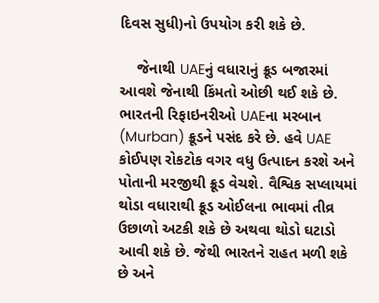દિવસ સુધી)નો ઉપયોગ કરી શકે છે.

    જેનાથી UAEનું વધારાનું ક્રૂડ બજારમાં આવશે જેનાથી કિંમતો ઓછી થઈ શકે છે. ભારતની રિફાઇનરીઓ UAEના મરબાન (Murban) ક્રૂડને પસંદ કરે છે. હવે UAE કોઈપણ રોકટોક વગર વધુ ઉત્પાદન કરશે અને પોતાની મરજીથી ક્રૂડ વેચશે. વૈશ્વિક સપ્લાયમાં થોડા વધારાથી ક્રૂડ ઓઈલના ભાવમાં તીવ્ર ઉછાળો અટકી શકે છે અથવા થોડો ઘટાડો આવી શકે છે. જેથી ભારતને રાહત મળી શકે છે અને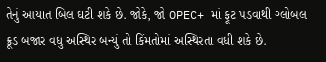તેનું આયાત બિલ ઘટી શકે છે. જોકે, જો OPEC+ માં ફૂટ પડવાથી ગ્લોબલ ક્રૂડ બજાર વધુ અસ્થિર બન્યું તો કિંમતોમાં અસ્થિરતા વધી શકે છે.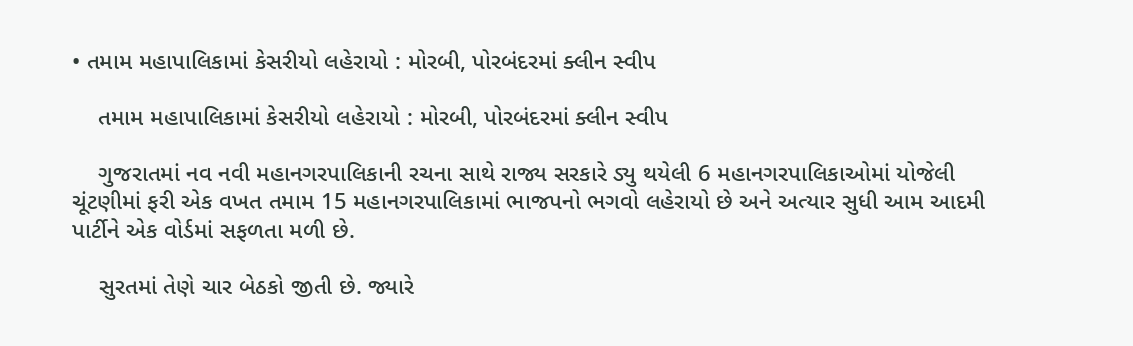• તમામ મહાપાલિકામાં કેસરીયો લહેરાયો : મોરબી, પોરબંદરમાં ક્લીન સ્વીપ

    તમામ મહાપાલિકામાં કેસરીયો લહેરાયો : મોરબી, પોરબંદરમાં ક્લીન સ્વીપ

    ગુજરાતમાં નવ નવી મહાનગરપાલિકાની રચના સાથે રાજ્ય સરકારે ડ્યુ થયેલી 6 મહાનગરપાલિકાઓમાં યોજેલી ચૂંટણીમાં ફરી એક વખત તમામ 15 મહાનગરપાલિકામાં ભાજપનો ભગવો લહેરાયો છે અને અત્યાર સુધી આમ આદમી પાર્ટીને એક વોર્ડમાં સફળતા મળી છે.

    સુરતમાં તેણે ચાર બેઠકો જીતી છે. જ્યારે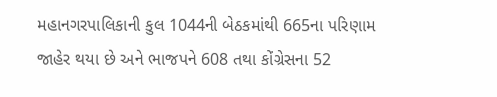મહાનગરપાલિકાની કુલ 1044ની બેઠકમાંથી 665ના પરિણામ જાહેર થયા છે અને ભાજપને 608 તથા કોંગ્રેસના 52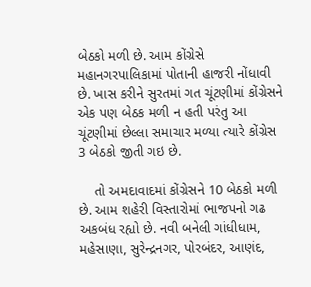બેઠકો મળી છે. આમ કોંગ્રેસે મહાનગરપાલિકામાં પોતાની હાજરી નોંધાવી છે. ખાસ કરીને સુરતમાં ગત ચૂંટણીમાં કોંગ્રેસને એક પણ બેઠક મળી ન હતી પરંતુ આ ચૂંટણીમાં છેલ્લા સમાચાર મળ્યા ત્યારે કોંગ્રેસ 3 બેઠકો જીતી ગઇ છે.

    તો અમદાવાદમાં કોંગ્રેસને 10 બેઠકો મળી છે. આમ શહેરી વિસ્તારોમાં ભાજપનો ગઢ અકબંધ રહ્યો છે. નવી બનેલી ગાંધીધામ, મહેસાણા, સુરેન્દ્રનગર, પોરબંદર, આણંદ,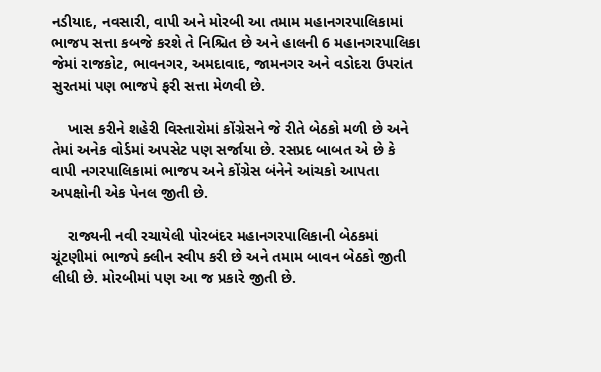નડીયાદ, નવસારી, વાપી અને મોરબી આ તમામ મહાનગરપાલિકામાં ભાજપ સત્તા કબજે કરશે તે નિશ્ચિત છે અને હાલની 6 મહાનગરપાલિકા જેમાં રાજકોટ, ભાવનગર, અમદાવાદ, જામનગર અને વડોદરા ઉપરાંત સુરતમાં પણ ભાજપે ફરી સત્તા મેળવી છે.

    ખાસ કરીને શહેરી વિસ્તારોમાં કોંગ્રેસને જે રીતે બેઠકો મળી છે અને તેમાં અનેક વોર્ડમાં અપસેટ પણ સર્જાયા છે. રસપ્રદ બાબત એ છે કે વાપી નગરપાલિકામાં ભાજપ અને કોંગ્રેસ બંનેને આંચકો આપતા અપક્ષોની એક પેનલ જીતી છે.

    રાજ્યની નવી રચાયેલી પોરબંદર મહાનગરપાલિકાની બેઠકમાં ચૂંટણીમાં ભાજપે ક્લીન સ્વીપ કરી છે અને તમામ બાવન બેઠકો જીતી લીધી છે. મોરબીમાં પણ આ જ પ્રકારે જીતી છે.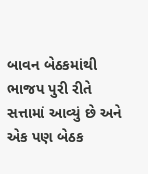બાવન બેઠકમાંથી ભાજપ પુરી રીતે સત્તામાં આવ્યું છે અને એક પણ બેઠક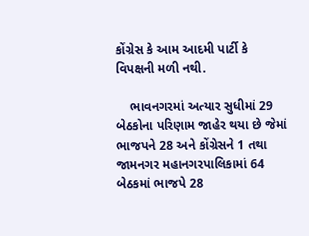કોંગ્રેસ કે આમ આદમી પાર્ટી કે વિપક્ષની મળી નથી.

    ભાવનગરમાં અત્યાર સુધીમાં 29 બેઠકોના પરિણામ જાહેર થયા છે જેમાં ભાજપને 28 અને કોંગ્રેસને 1 તથા જામનગર મહાનગરપાલિકામાં 64 બેઠકમાં ભાજપે 28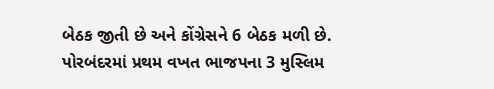બેઠક જીતી છે અને કોંગ્રેસને 6 બેઠક મળી છે. પોરબંદરમાં પ્રથમ વખત ભાજપના 3 મુસ્લિમ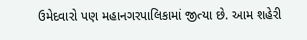ઉમેદવારો પણ મહાનગરપાલિકામાં જીત્યા છે. આમ શહેરી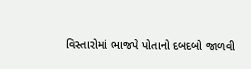વિસ્તારોમાં ભાજપે પોતાનો દબદબો જાળવી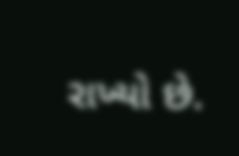રાખ્યો છે.